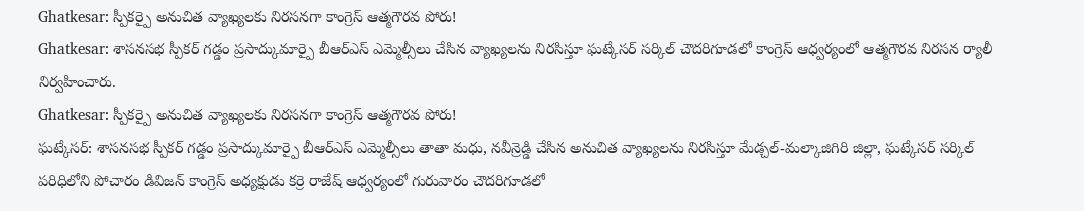Ghatkesar: స్పీకర్పై అనుచిత వ్యాఖ్యలకు నిరసనగా కాంగ్రెస్ ఆత్మగౌరవ పోరు!
Ghatkesar: శాసనసభ స్పీకర్ గడ్డం ప్రసాద్కుమార్పై బీఆర్ఎస్ ఎమ్మెల్సీలు చేసిన వ్యాఖ్యలను నిరసిస్తూ ఘట్కేసర్ సర్కిల్ చౌదరిగూడలో కాంగ్రెస్ ఆధ్వర్యంలో ఆత్మగౌరవ నిరసన ర్యాలీ నిర్వహించారు.
Ghatkesar: స్పీకర్పై అనుచిత వ్యాఖ్యలకు నిరసనగా కాంగ్రెస్ ఆత్మగౌరవ పోరు!
ఘట్కేసర్: శాసనసభ స్పీకర్ గడ్డం ప్రసాద్కుమార్పై బీఆర్ఎస్ ఎమ్మెల్సీలు తాతా మధు, నవీన్రెడ్డి చేసిన అనుచిత వ్యాఖ్యలను నిరసిస్తూ మేడ్చల్-మల్కాజిగిరి జిల్లా, ఘట్కేసర్ సర్కిల్ పరిధిలోని పోచారం డివిజన్ కాంగ్రెస్ అధ్యక్షుడు కర్రె రాజేష్ ఆధ్వర్యంలో గురువారం చౌదరిగూడలో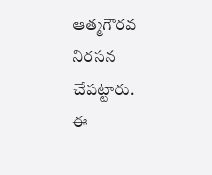ఆత్మగౌరవ నిరసన చేపట్టారు.
ఈ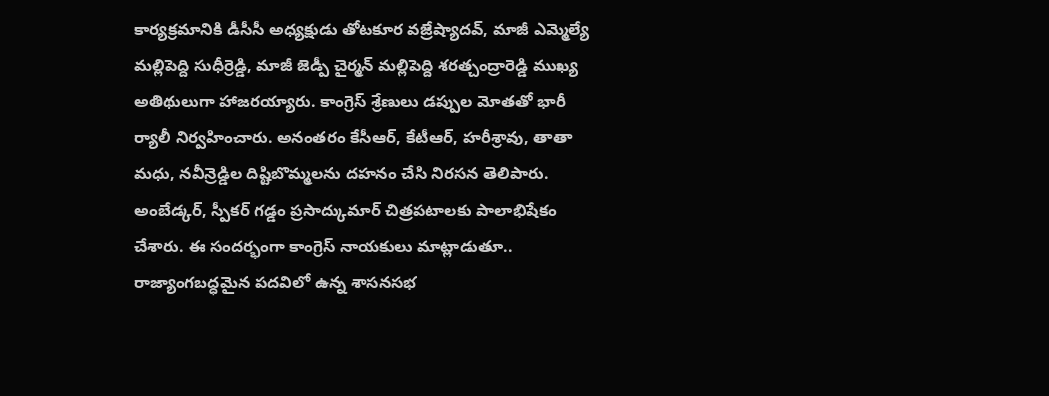కార్యక్రమానికి డీసీసీ అధ్యక్షుడు తోటకూర వజ్రేష్యాదవ్, మాజీ ఎమ్మెల్యే మల్లిపెద్ది సుధీర్రెడ్డి, మాజీ జెడ్పీ చైర్మన్ మల్లిపెద్ది శరత్చంద్రారెడ్డి ముఖ్య అతిథులుగా హాజరయ్యారు. కాంగ్రెస్ శ్రేణులు డప్పుల మోతతో భారీ ర్యాలీ నిర్వహించారు. అనంతరం కేసీఆర్, కేటీఆర్, హరీశ్రావు, తాతా మధు, నవీన్రెడ్డిల దిష్టిబొమ్మలను దహనం చేసి నిరసన తెలిపారు.
అంబేడ్కర్, స్పీకర్ గడ్డం ప్రసాద్కుమార్ చిత్రపటాలకు పాలాభిషేకం చేశారు. ఈ సందర్భంగా కాంగ్రెస్ నాయకులు మాట్లాడుతూ.. రాజ్యాంగబద్ధమైన పదవిలో ఉన్న శాసనసభ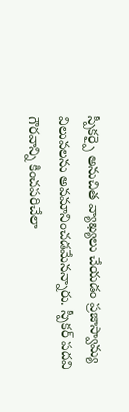స్పీకర్పై అనుచిత వ్యాఖ్యలు చేయడం ప్రజాస్వామ్య విలువలను అవమానించడమేనన్నారు. స్పీకర్ పదవి గౌరవాన్ని కించపరిచేలా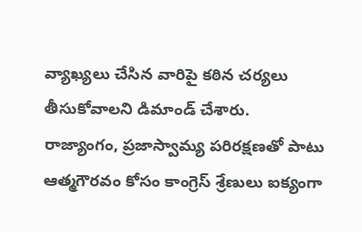వ్యాఖ్యలు చేసిన వారిపై కఠిన చర్యలు తీసుకోవాలని డిమాండ్ చేశారు.
రాజ్యాంగం, ప్రజాస్వామ్య పరిరక్షణతో పాటు ఆత్మగౌరవం కోసం కాంగ్రెస్ శ్రేణులు ఐక్యంగా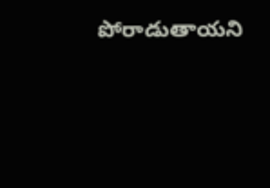పోరాడుతాయని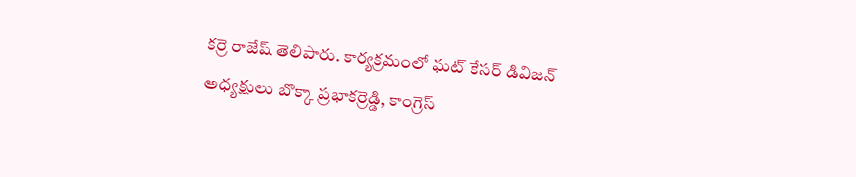కర్రె రాజేష్ తెలిపారు. కార్యక్రమంలో ఘట్ కేసర్ డివిజన్ అధ్యక్షులు బొక్కా ప్రభాకర్రెడ్డి, కాంగ్రెస్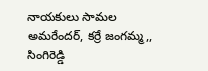నాయకులు సామల అమరేందర్, కర్రే జంగమ్మ,, సింగిరెడ్డి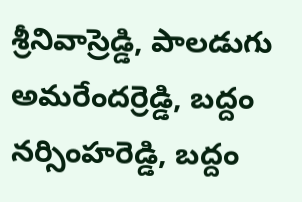శ్రీనివాస్రెడ్డి, పాలడుగు అమరేందర్రెడ్డి, బద్దం నర్సింహరెడ్డి, బద్దం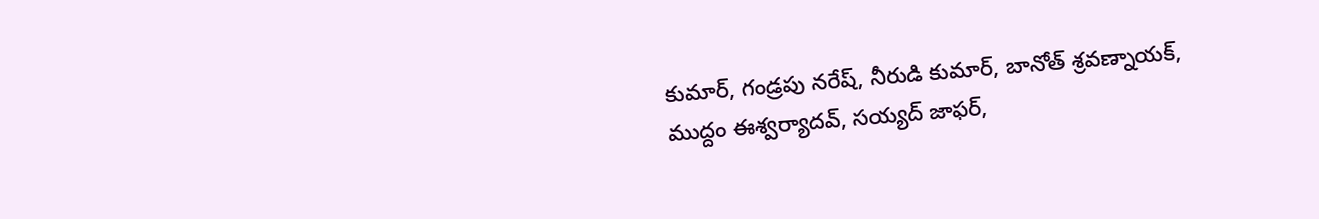కుమార్, గండ్రపు నరేష్, నీరుడి కుమార్, బానోత్ శ్రవణ్నాయక్, ముద్దం ఈశ్వర్యాదవ్, సయ్యద్ జాఫర్,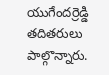యుగేందర్రెడ్డి తదితరులు పాల్గొన్నారు.